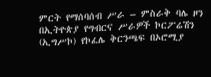ምርት የማሰባሰብ ሥራ – ምስራቅ ባሌ ዞን በኢትዮጵያ የግብርና ሥራዎች ኮርፖሬሽን (ኢግሥኮ) የኮፈሌ ቅርንጫፍ በኦሮሚያ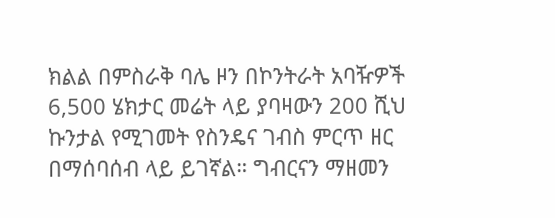ክልል በምስራቅ ባሌ ዞን በኮንትራት አባዥዎች 6,500 ሄክታር መሬት ላይ ያባዛውን 200 ሺህ ኩንታል የሚገመት የስንዴና ገብስ ምርጥ ዘር በማሰባሰብ ላይ ይገኛል። ግብርናን ማዘመን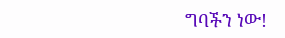ግባችን ነው!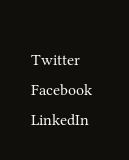Twitter Facebook LinkedIn